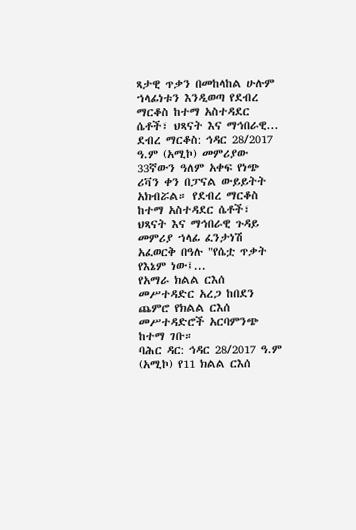ጻታዊ ጥቃን በመከላከል ሁሉም ኀላፊነቱን እንዲወጣ የደብረ ማርቆስ ከተማ አስተዳደር ሴቶች፣ ህጻናት እና ማኅበራዊ...
ደብረ ማርቆስ: ኅዳር 28/2017 ዓ.ም (አሚኮ) መምሪያው 33ኛውን ዓለም አቀፍ የነጭ ሪቫን ቀን በፓናል ውይይትት አክብሯል። የደብረ ማርቆስ ከተማ አስተዳደር ሴቶች፣ ህጻናት እና ማኅበራዊ ጉዳይ መምሪያ ኀላፊ ፈንታነሽ አፈወርቅ በዓሉ "የሴቷ ጥቃት የእኔም ነው፤...
የአማራ ክልል ርእሰ መሥተዳድር አረጋ ከበደን ጨምሮ የክልል ርእሰ መሥተዳድሮች አርባምንጭ ከተማ ገቡ።
ባሕር ዳር: ኅዳር 28/2017 ዓ.ም (አሚኮ) የ11 ክልል ርእሰ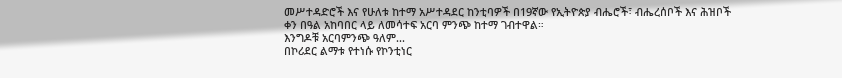መሥተዳድሮች እና የሁለቱ ከተማ አሥተዳደር ከንቲባዎች በ19ኛው የኢትዮጵያ ብሔሮች፣ ብሔረሰቦች እና ሕዝቦች ቀን በዓል አከባበር ላይ ለመሳተፍ አርባ ምንጭ ከተማ ገብተዋል።
እንግዶቹ አርባምንጭ ዓለም...
በኮሪደር ልማቱ የተነሱ የኮንቲነር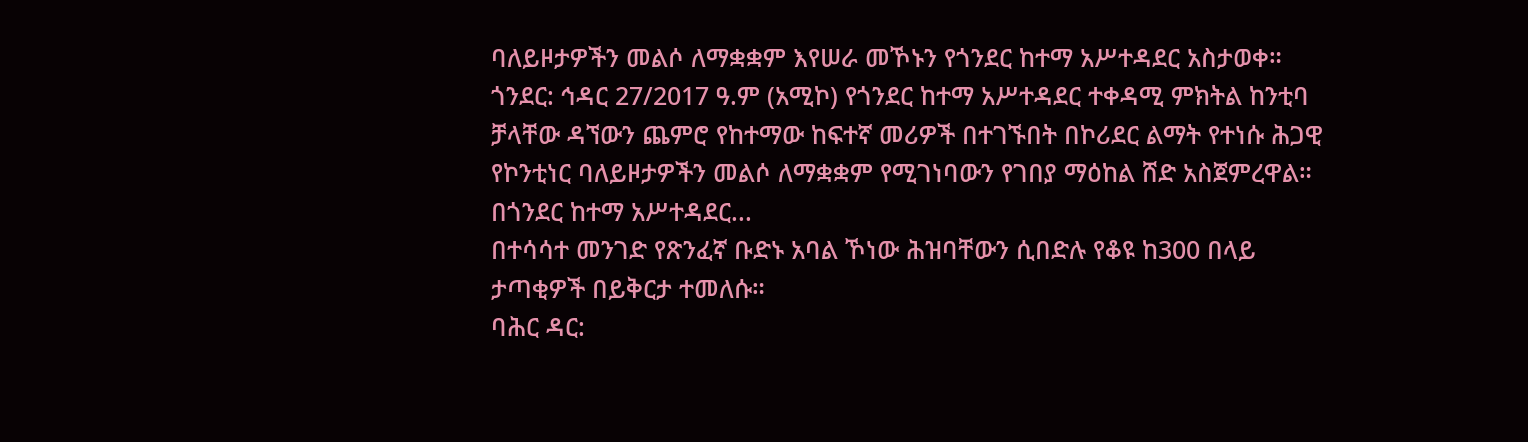ባለይዞታዎችን መልሶ ለማቋቋም እየሠራ መኾኑን የጎንደር ከተማ አሥተዳደር አስታወቀ።
ጎንደር: ኅዳር 27/2017 ዓ.ም (አሚኮ) የጎንደር ከተማ አሥተዳደር ተቀዳሚ ምክትል ከንቲባ ቻላቸው ዳኘውን ጨምሮ የከተማው ከፍተኛ መሪዎች በተገኙበት በኮሪደር ልማት የተነሱ ሕጋዊ የኮንቲነር ባለይዞታዎችን መልሶ ለማቋቋም የሚገነባውን የገበያ ማዕከል ሸድ አስጀምረዋል። በጎንደር ከተማ አሥተዳደር...
በተሳሳተ መንገድ የጽንፈኛ ቡድኑ አባል ኾነው ሕዝባቸውን ሲበድሉ የቆዩ ከ300 በላይ ታጣቂዎች በይቅርታ ተመለሱ።
ባሕር ዳር: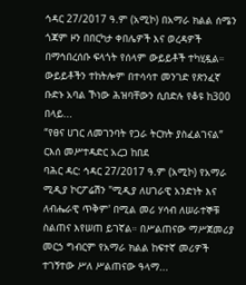ኅዳር 27/2017 ዓ.ም (አሚኮ) በአማራ ክልል ሰሜን ጎጃም ዞን በበርካታ ቀበሌዎች እና ወረዳዎች በማኅበረሰቡ ፍላጎት የሰላም ውይይቶች ተካሂዷል።
ውይይቶችን ተከትሎም በተሳሳተ መንገድ የጽንፈኛ ቡድኑ አባል ኾነው ሕዝባቸውን ሲበድሉ የቆዩ ከ300 በላይ...
“የፀና ሀገር ለመገንባት የጋራ ትርክት ያስፈልገናል” ርእሰ መሥተዳድር አረጋ ከበደ
ባሕር ዳር: ኅዳር 27/2017 ዓ.ም (አሚኮ) የአማራ ሚዲያ ኮርፖሬሽን "ሚዲያ ለሀገራዊ አንድነት እና ለብሔራዊ ጥቅም' በሚል መሪ ሃሳብ ለሠራተኞቹ ስልጠና እየሠጠ ይገኛል። በሥልጠናው ማሥጀመሪያ መርኃ ግብርም የአማራ ክልል ከፍተኛ መሪዎች ተገኝተው ሥለ ሥልጠናው ዓላማ...